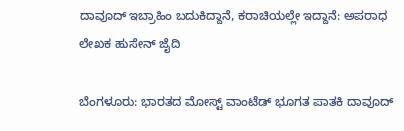ದಾವೂದ್‌ ಇಬ್ರಾಹಿಂ ಬದುಕಿದ್ದಾನೆ, ಕರಾಚಿಯಲ್ಲೇ ಇದ್ದಾನೆ: ಅಪರಾಧ ಲೇಖಕ ಹುಸೇನ್‌ ಜೈದಿ

ಬೆಂಗಳೂರು: ಭಾರತದ ಮೋಸ್ಟ್‌ ವಾಂಟೆಡ್‌ ಭೂಗತ ಪಾತಕಿ ದಾವೂದ್‌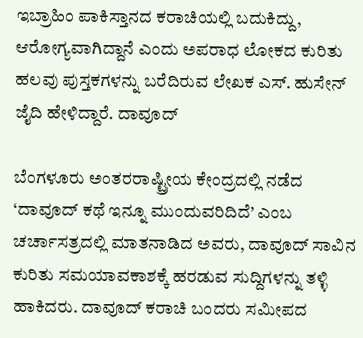ಇಬ್ರಾಹಿಂ ಪಾಕಿಸ್ತಾನದ ಕರಾಚಿಯಲ್ಲಿ ಬದುಕಿದ್ದು, ಆರೋಗ್ಯವಾಗಿದ್ದಾನೆ ಎಂದು ಅಪರಾಧ ಲೋಕದ ಕುರಿತು ಹಲವು ಪುಸ್ತಕಗಳನ್ನು ಬರೆದಿರುವ ಲೇಖಕ ಎಸ್‌. ಹುಸೇನ್‌ ಜೈದಿ ಹೇಳಿದ್ದಾರೆ. ದಾವೂದ್‌

ಬೆಂಗಳೂರು ಅಂತರರಾಷ್ಟ್ರೀಯ ಕೇಂದ್ರದಲ್ಲಿ ನಡೆದ ‘ದಾವೂದ್‌ ಕಥೆ ಇನ್ನೂ ಮುಂದುವರಿದಿದೆ’ ಎಂಬ ಚರ್ಚಾಸತ್ರದಲ್ಲಿ ಮಾತನಾಡಿದ ಅವರು, ದಾವೂದ್‌ ಸಾವಿನ ಕುರಿತು ಸಮಯಾವಕಾಶಕ್ಕೆ ಹರಡುವ ಸುದ್ದಿಗಳನ್ನು ತಳ್ಳಿ ಹಾಕಿದರು. ದಾವೂದ್‌ ಕರಾಚಿ ಬಂದರು ಸಮೀಪದ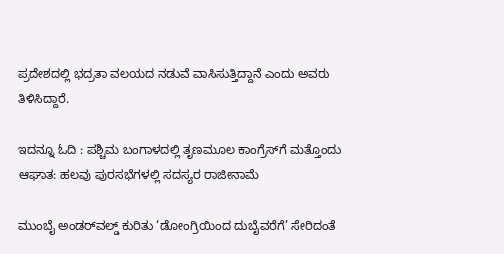ಪ್ರದೇಶದಲ್ಲಿ ಭದ್ರತಾ ವಲಯದ ನಡುವೆ ವಾಸಿಸುತ್ತಿದ್ದಾನೆ ಎಂದು ಅವರು ತಿಳಿಸಿದ್ದಾರೆ.

ಇದನ್ನೂ ಓದಿ : ಪಶ್ಚಿಮ ಬಂಗಾಳದಲ್ಲಿ ತೃಣಮೂಲ ಕಾಂಗ್ರೆಸ್‌ಗೆ ಮತ್ತೊಂದು ಆಘಾತ: ಹಲವು ಪುರಸಭೆಗಳಲ್ಲಿ ಸದಸ್ಯರ ರಾಜೀನಾಮೆ

ಮುಂಬೈ ಅಂಡರ್‌ವಲ್ಡ್‌ ಕುರಿತು ‘ಡೋಂಗ್ರಿಯಿಂದ ದುಬೈವರೆಗೆ’ ಸೇರಿದಂತೆ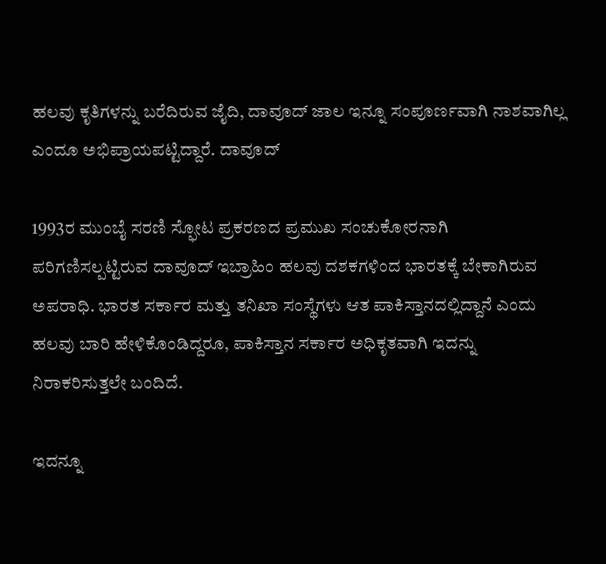ಹಲವು ಕೃತಿಗಳನ್ನು ಬರೆದಿರುವ ಜೈದಿ, ದಾವೂದ್‌ ಜಾಲ ಇನ್ನೂ ಸಂಪೂರ್ಣವಾಗಿ ನಾಶವಾಗಿಲ್ಲ ಎಂದೂ ಅಭಿಪ್ರಾಯಪಟ್ಟಿದ್ದಾರೆ. ದಾವೂದ್‌

1993ರ ಮುಂಬೈ ಸರಣಿ ಸ್ಫೋಟ ಪ್ರಕರಣದ ಪ್ರಮುಖ ಸಂಚುಕೋರನಾಗಿ ಪರಿಗಣಿಸಲ್ಪಟ್ಟಿರುವ ದಾವೂದ್‌ ಇಬ್ರಾಹಿಂ ಹಲವು ದಶಕಗಳಿಂದ ಭಾರತಕ್ಕೆ ಬೇಕಾಗಿರುವ ಅಪರಾಧಿ. ಭಾರತ ಸರ್ಕಾರ ಮತ್ತು ತನಿಖಾ ಸಂಸ್ಥೆಗಳು ಆತ ಪಾಕಿಸ್ತಾನದಲ್ಲಿದ್ದಾನೆ ಎಂದು ಹಲವು ಬಾರಿ ಹೇಳಿಕೊಂಡಿದ್ದರೂ, ಪಾಕಿಸ್ತಾನ ಸರ್ಕಾರ ಅಧಿಕೃತವಾಗಿ ಇದನ್ನು ನಿರಾಕರಿಸುತ್ತಲೇ ಬಂದಿದೆ.

ಇದನ್ನೂ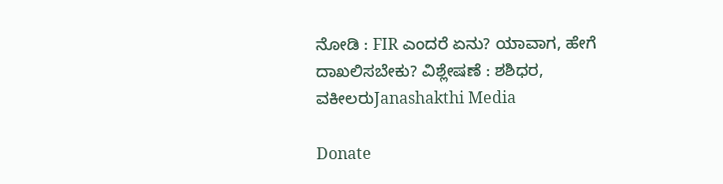ನೋಡಿ : FIR ಎಂದರೆ ಏನು? ಯಾವಾಗ, ಹೇಗೆ ದಾಖಲಿಸಬೇಕು? ವಿಶ್ಲೇಷಣೆ : ಶಶಿಧರ, ವಕೀಲರುJanashakthi Media

Donate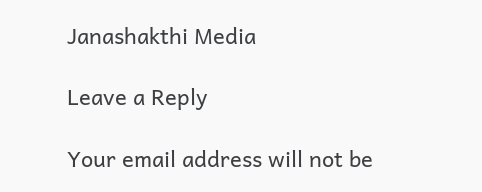Janashakthi Media

Leave a Reply

Your email address will not be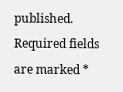published. Required fields are marked *